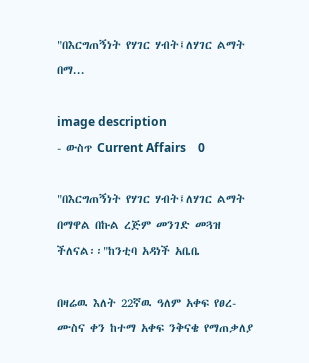"በእርግጠኝነት የሃገር ሃብት፤ለሃገር ልማት በማ...

image description
- ውስጥ Current Affairs    0

"በእርግጠኝነት የሃገር ሃብት፤ለሃገር ልማት በማዋል በኩል ረጅም መንገድ መጓዝ ችለናል፡፡"ከንቲባ አዳነች አቤቤ

በዛሬዉ እለት 22ኛዉ ዓለም አቀፍ የፀረ-ሙስና ቀን ከተማ አቀፍ ንቅናቄ የማጠቃለያ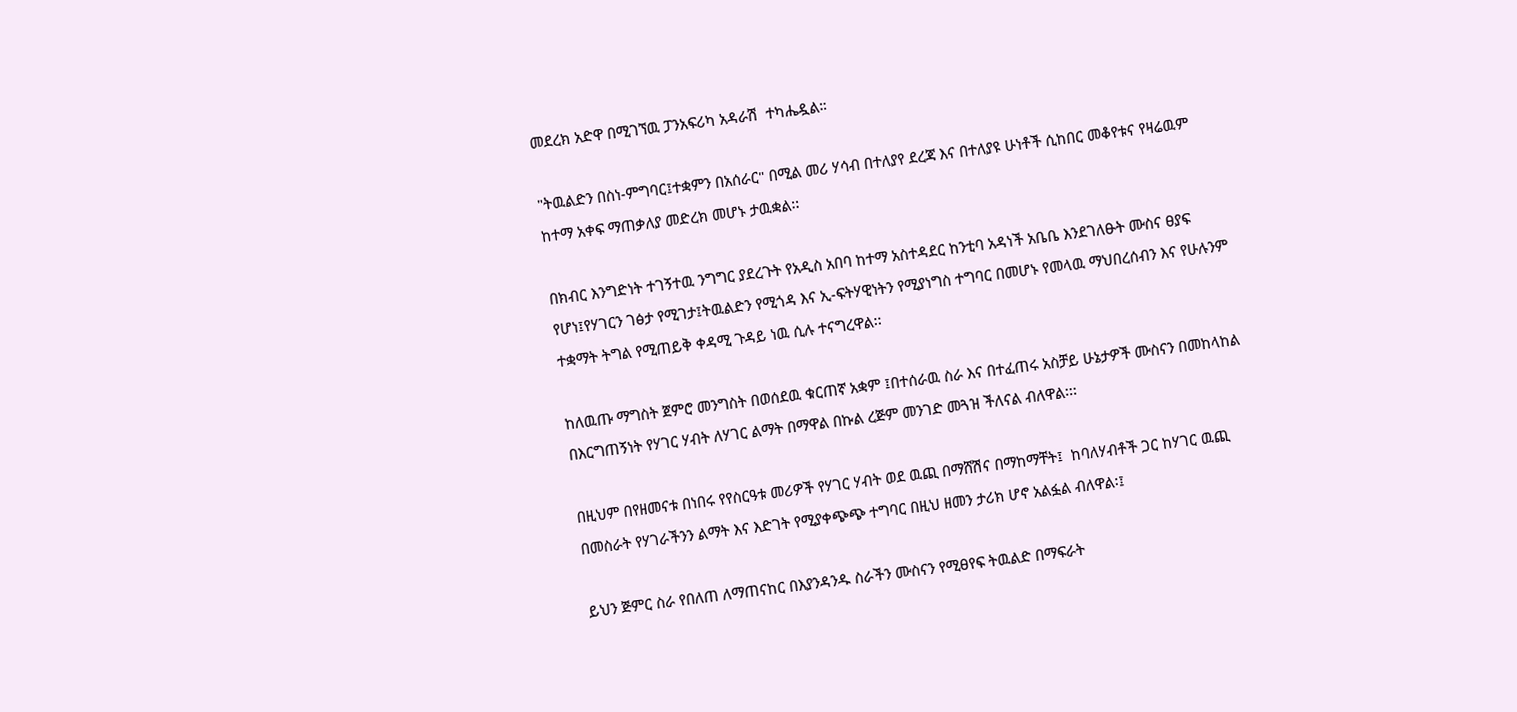መደረክ አድዋ በሚገኘዉ ፓንአፍሪካ አዳራሽ  ተካሔዷል።

"ትዉልድን በስነ-ምግባር፤ተቋምን በአሰራር" በሚል መሪ ሃሳብ በተለያየ ደረጃ እና በተለያዩ ሁነቶች ሲከበር መቆየቱና የዛሬዉም ከተማ አቀፍ ማጠቃለያ መድረክ መሆኑ ታዉቋል፡፡

በክብር እንግድነት ተገኝተዉ ንግግር ያደረጉት የአዲስ አበባ ከተማ አስተዳደር ከንቲባ አዳነች አቤቤ እንደገለፁት ሙስና ፀያፍ የሆነ፤የሃገርን ገፅታ የሚገታ፤ትዉልድን የሚጎዳ እና ኢ-ፍትሃዊነትን የሚያነግስ ተግባር በመሆኑ የመላዉ ማህበረሰብን እና የሁሉንም ተቋማት ትግል የሚጠይቅ ቀዳሚ ጉዳይ ነዉ ሲሉ ተናግረዋል፡፡

ከለዉጡ ማግስት ጀምሮ መንግስት በወሰደዉ ቁርጠኛ አቋም ፤በተሰራዉ ስራ እና በተፈጠሩ አስቻይ ሁኔታዎች ሙስናን በመከላከል በእርግጠኝነት የሃገር ሃብት ለሃገር ልማት በማዋል በኩል ረጅም መንገድ መጓዝ ችለናል ብለዋል፡፡፡

በዚህም በየዘመናቱ በነበሩ የየስርዓቱ መሪዎች የሃገር ሃብት ወደ ዉጪ በማሸሽና በማከማቸት፤  ከባለሃብቶች ጋር ከሃገር ዉጪ በመስራት የሃገራችንን ልማት እና እድገት የሚያቀጭጭ ተግባር በዚህ ዘመን ታሪክ ሆኖ አልፏል ብለዋል፡፤

ይህን ጅምር ስራ የበለጠ ለማጠናከር በእያንዳንዱ ስራችን ሙስናን የሚፀየፍ ትዉልድ በማፍራት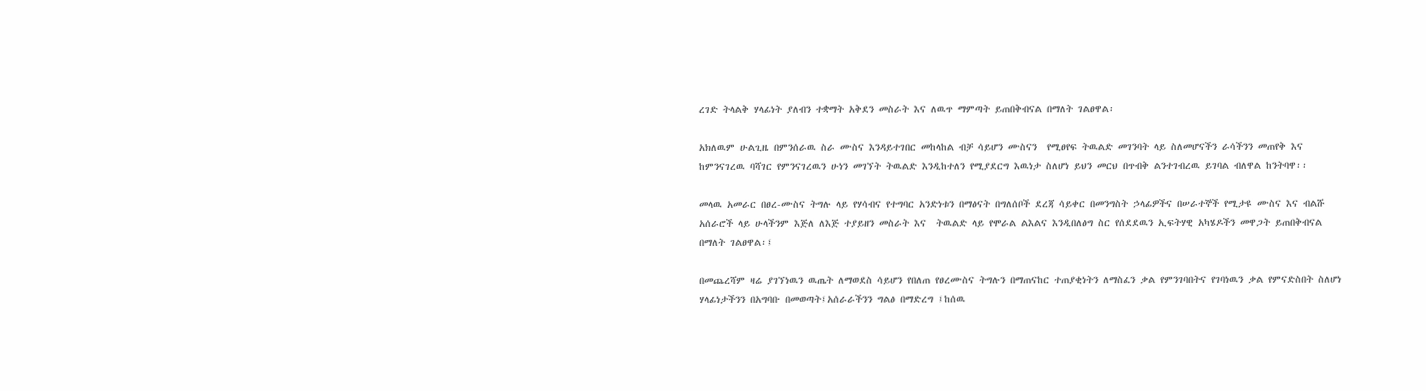ረገድ ትላልቅ ሃላፊነት ያለብን ተቋማት አቅደን መስራት እና ለዉጥ ማምጣት ይጠበቅብናል በማለት ገልፀዋል፡

አክለዉም ሁልጊዜ በምንሰራዉ ስራ ሙስና እንዳይተገበር መከላከል ብቻ ሳይሆን ሙስናን  የሚፀየፍ ትዉልድ መገንባት ላይ ስለመሆናችን ራሳችንን መጠየቅ እና ከምንናገረዉ ባሻገር የምንናገረዉን ሁነን መገኘት ትዉልድ እንዲከተለን የሚያደርግ እዉነታ ስለሆነ ይህን መርህ በጥብቅ ልንተገብረዉ ይገባል ብለዋል ከንትባዋ፡፡

መላዉ አመራር በፀረ-ሙስና ትግሉ ላይ የሃሳብና የተግባር አንድነቱን በማፅናት በግለሰቦች ደረጃ ሳይቀር በመንግስት ኃላፊዎችና በሠራተኞች የሚታዩ ሙስና እና ብልሹ አሰራሮች ላይ ሁላችንም እጅለ ለእጅ ተያይዘን መስራት እና  ትዉልድ ላይ የሞራል ልእልና እንዲበለፅግ ስር የሰደደዉን ኢፍትሃዊ አካሄዶችን መዋጋት ይጠበቅብናል በማለት ገልፀዋል፡፤

በመጨረሻም ዛሬ ያገኘነዉን ዉጤት ለማወደስ ሳይሆን የበለጠ የፀረሙስና ትግሉን በማጠናከር ተጠያቂነትን ለማስፈን ቃል የምንገባበትና የገባነዉን ቃል የምናድስበት ስለሆነ ሃላፊነታችንን በአግባቡ በመወጣት፤አሰራራችንን ግልፅ በማድረግ ፤ከሰዉ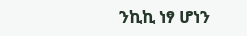ንኪኪ ነፃ ሆነን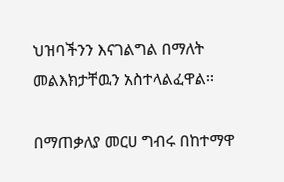ህዝባችንን እናገልግል በማለት መልእክታቸዉን አስተላልፈዋል፡፡

በማጠቃለያ መርሀ ግብሩ በከተማዋ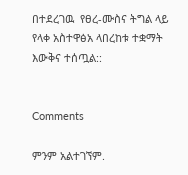በተደረገዉ  የፀረ-ሙስና ትግል ላይ  የላቀ አስተዋፅአ ላበረከቱ ተቋማት እውቅና ተሰጧል::


Comments

ምንም አልተገኘም.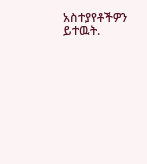አስተያየቶችዎን ይተዉት.